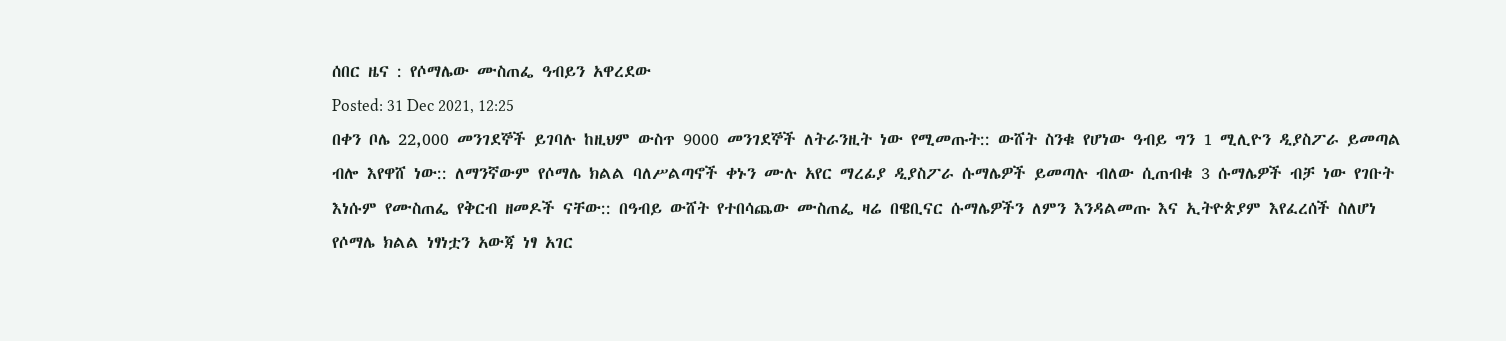ሰበር ዜና : የሶማሌው ሙስጠፌ ዓብይን አዋረደው
Posted: 31 Dec 2021, 12:25
በቀን ቦሌ 22,000 መንገደኞች ይገባሉ ከዚህም ውስጥ 9000 መንገደኞች ለትራንዚት ነው የሚመጡት:: ውሸት ስንቁ የሆነው ዓብይ ግን 1 ሚሊዮን ዲያስፖራ ይመጣል ብሎ እየዋሸ ነው:: ለማንኛውም የሶማሌ ክልል ባለሥልጣኖች ቀኑን ሙሉ አየር ማረፊያ ዲያስፖራ ሱማሌዎች ይመጣሉ ብለው ሲጠብቁ 3 ሱማሌዎች ብቻ ነው የገቡት እነሱም የሙስጠፌ የቅርብ ዘመዶች ናቸው:: በዓብይ ውሸት የተበሳጨው ሙስጠፌ ዛሬ በዌቢናር ሱማሌዎችን ለምን እንዳልመጡ እና ኢትዮጵያም እየፈረሰች ስለሆነ የሶማሌ ክልል ነፃነቷን አውጃ ነፃ አገር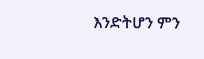እንድትሆን ምን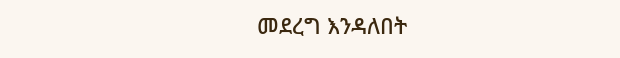መደረግ እንዳለበት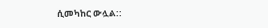ሲመካከር ውሏል::